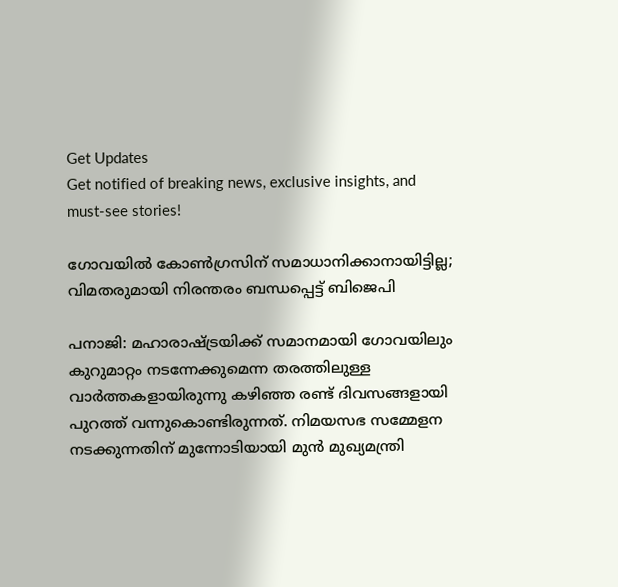Get Updates
Get notified of breaking news, exclusive insights, and must-see stories!

ഗോവയില്‍ കോണ്‍ഗ്രസിന് സമാധാനിക്കാനായിട്ടില്ല; വിമതരുമായി നിരന്തരം ബന്ധപ്പെട്ട് ബിജെപി

പനാജി: മഹാരാഷ്ട്രയിക്ക് സമാനമായി ഗോവയിലും കുറുമാറ്റം നടന്നേക്കുമെന്ന തരത്തിലുള്ള വാർത്തകളായിരുന്നു കഴിഞ്ഞ രണ്ട് ദിവസങ്ങളായി പുറത്ത് വന്നുകൊണ്ടിരുന്നത്. നിമയസഭ സമ്മേളന നടക്കുന്നതിന് മുന്നോടിയായി മുന്‍ മുഖ്യമന്ത്രി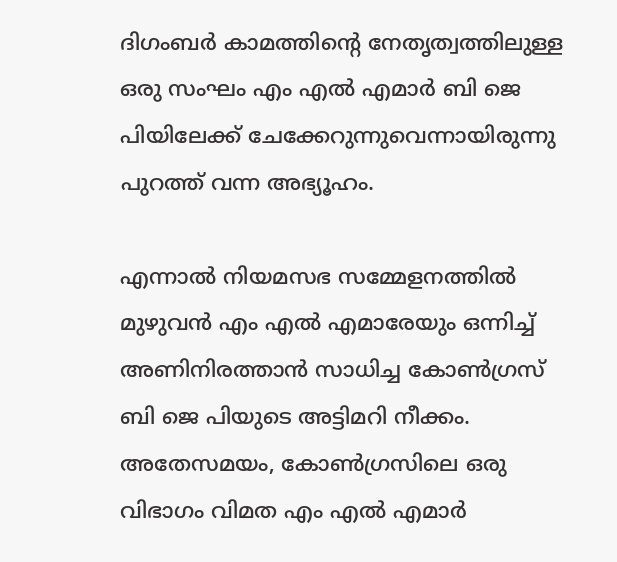ദിഗംബർ കാമത്തിന്റെ നേതൃത്വത്തിലുള്ള ഒരു സംഘം എം എല്‍ എമാർ ബി ജെ പിയിലേക്ക് ചേക്കേറുന്നുവെന്നായിരുന്നു പുറത്ത് വന്ന അഭ്യൂഹം.

എന്നാല്‍ നിയമസഭ സമ്മേളനത്തില്‍ മുഴുവന്‍ എം എല്‍ എമാരേയും ഒന്നിച്ച് അണിനിരത്താന്‍ സാധിച്ച കോണ്‍ഗ്രസ് ബി ജെ പിയുടെ അട്ടിമറി നീക്കം. അതേസമയം, കോണ്‍ഗ്രസിലെ ഒരു വിഭാഗം വിമത എം എല്‍ എമാർ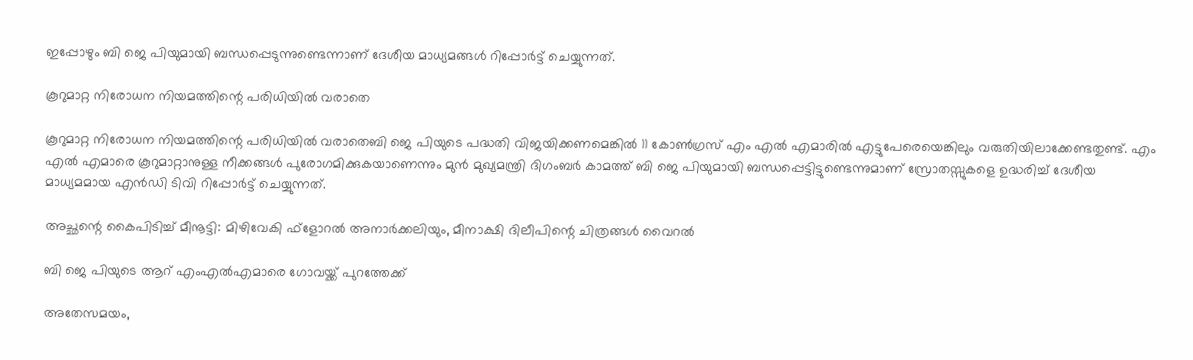ഇപ്പോഴും ബി ജെ പിയുമായി ബന്ധപ്പെടുന്നുണ്ടെന്നാണ് ദേശീയ മാധ്യമങ്ങള്‍ റിപ്പോർട്ട് ചെയ്യുന്നത്.

കൂറുമാറ്റ നിരോധന നിയമത്തിന്റെ പരിധിയില്‍ വരാതെ

കൂറുമാറ്റ നിരോധന നിയമത്തിന്റെ പരിധിയില്‍ വരാതെബി ജെ പിയുടെ പദ്ധതി വിജയിക്കണമെങ്കിൽ 11 കോൺഗ്രസ് എം എൽ എമാരിൽ എട്ടുപേരെയെങ്കിലും വരുതിയിലാക്കേണ്ടതുണ്ട്. എം എല്‍ എമാരെ കൂറുമാറ്റാനുള്ള നീക്കങ്ങള്‍ പുരോഗമിക്കുകയാണെന്നും മുൻ മുഖ്യമന്ത്രി ദിഗംബർ കാമത്ത് ബി ജെ പിയുമായി ബന്ധപ്പെട്ടിട്ടുണ്ടെന്നുമാണ് സ്രോതസ്സുകളെ ഉദ്ധരിച്ച് ദേശീയ മാധ്യമമായ എന്‍ഡി ടിവി റിപ്പോർട്ട് ചെയ്യുന്നത്.

അച്ഛന്റെ കൈപിടിച്ച് മീനൂട്ടി: മിഴിവേകി ഫ്‌ളോറല്‍ അനാര്‍ക്കലിയും, മീനാക്ഷി ദിലീപിന്റെ ചിത്രങ്ങള്‍ വൈറല്‍

ബി ജെ പിയുടെ ആറ് എംഎൽഎമാരെ ഗോവയ്ക്ക് പുറത്തേക്ക്

അതേസമയം,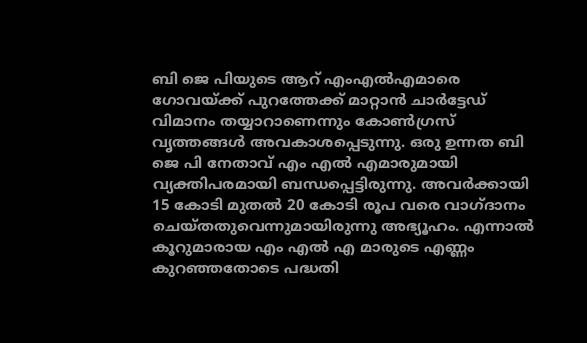ബി ജെ പിയുടെ ആറ് എംഎൽഎമാരെ ഗോവയ്ക്ക് പുറത്തേക്ക് മാറ്റാൻ ചാർട്ടേഡ് വിമാനം തയ്യാറാണെന്നും കോൺഗ്രസ് വൃത്തങ്ങൾ അവകാശപ്പെടുന്നു. ഒരു ഉന്നത ബി ജെ പി നേതാവ് എം എൽ എമാരുമായി വ്യക്തിപരമായി ബന്ധപ്പെട്ടിരുന്നു. അവർക്കായി 15 കോടി മുതൽ 20 കോടി രൂപ വരെ വാഗ്ദാനം ചെയ്തതുവെന്നുമായിരുന്നു അഭ്യൂഹം. എന്നാല്‍ കൂറുമാരായ എം എൽ എ മാരുടെ എണ്ണം കുറഞ്ഞതോടെ പദ്ധതി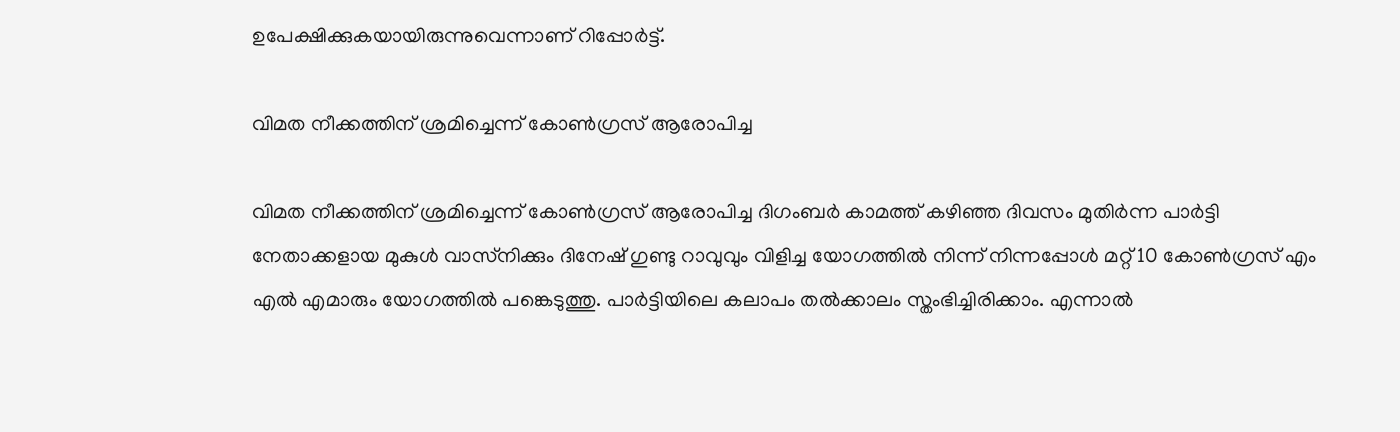ഉപേക്ഷിക്കുകയായിരുന്നുവെന്നാണ് റിപ്പോർട്ട്.

വിമത നീക്കത്തിന് ശ്രമിച്ചെന്ന് കോൺഗ്രസ് ആരോപിച്ച

വിമത നീക്കത്തിന് ശ്രമിച്ചെന്ന് കോൺഗ്രസ് ആരോപിച്ച ദിഗംബർ കാമത്ത് കഴിഞ്ഞ ദിവസം മുതിർന്ന പാർട്ടി നേതാക്കളായ മുകുൾ വാസ്‌നിക്കും ദിനേഷ് ഗുണ്ടു റാവുവും വിളിച്ച യോഗത്തിൽ നിന്ന് നിന്നപ്പോള്‍ മറ്റ് 10 കോൺഗ്രസ് എം എൽ എമാരും യോഗത്തില്‍ പങ്കെടുത്തു. പാർട്ടിയിലെ കലാപം തൽക്കാലം സ്തംഭിച്ചിരിക്കാം. എന്നാൽ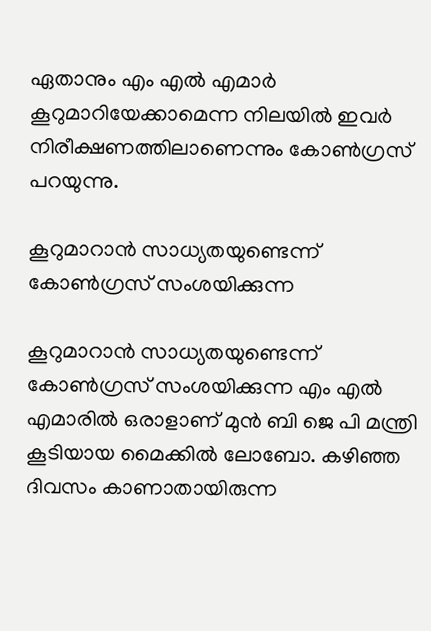ഏതാനും എം എൽ എമാർ കൂറുമാറിയേക്കാമെന്ന നിലയില്‍ ഇവർ നിരീക്ഷണത്തിലാണെന്നും കോൺഗ്രസ് പറയുന്നു.

കൂറുമാറാന്‍ സാധ്യതയുണ്ടെന്ന് കോണ്‍ഗ്രസ് സംശയിക്കുന്ന

കൂറുമാറാന്‍ സാധ്യതയുണ്ടെന്ന് കോണ്‍ഗ്രസ് സംശയിക്കുന്ന എം എല്‍ എമാരില്‍ ഒരാളാണ് മുന്‍ ബി ജെ പി മന്ത്രി കൂടിയായ മൈക്കില്‍ ലോബോ. കഴിഞ്ഞ ദിവസം കാണാതായിരുന്ന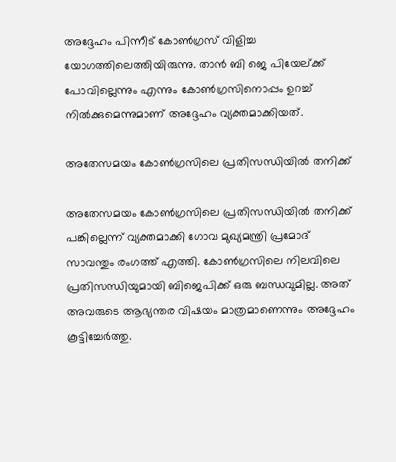അദ്ദേഹം പിന്നീട് കോണ്‍ഗ്രസ് വിളിച്ച യോഗത്തിലെത്തിയിരുന്നു. താന്‍ ബി ജെ പിയേല്ക്ക് പോവില്ലെന്നും എന്നും കോണ്‍ഗ്രസിനൊപ്പം ഉറച്ച് നില്‍ക്കുമെന്നുമാണ് അദ്ദേഹം വ്യക്തമാക്കിയത്.

അതേസമയം കോൺഗ്രസിലെ പ്രതിസന്ധിയിൽ തനിക്ക്

അതേസമയം കോൺഗ്രസിലെ പ്രതിസന്ധിയിൽ തനിക്ക് പങ്കില്ലെന്ന് വ്യക്തമാക്കി ഗോവ മുഖ്യമന്ത്രി പ്രമോദ് സാവന്തും രംഗത്ത് എത്തി. കോൺഗ്രസിലെ നിലവിലെ പ്രതിസന്ധിയുമായി ബിജെപിക്ക് ഒരു ബന്ധവുമില്ല. അത് അവരുടെ ആഭ്യന്തര വിഷയം മാത്രമാണെന്നും അദ്ദേഹം കൂട്ടിച്ചേർത്തു.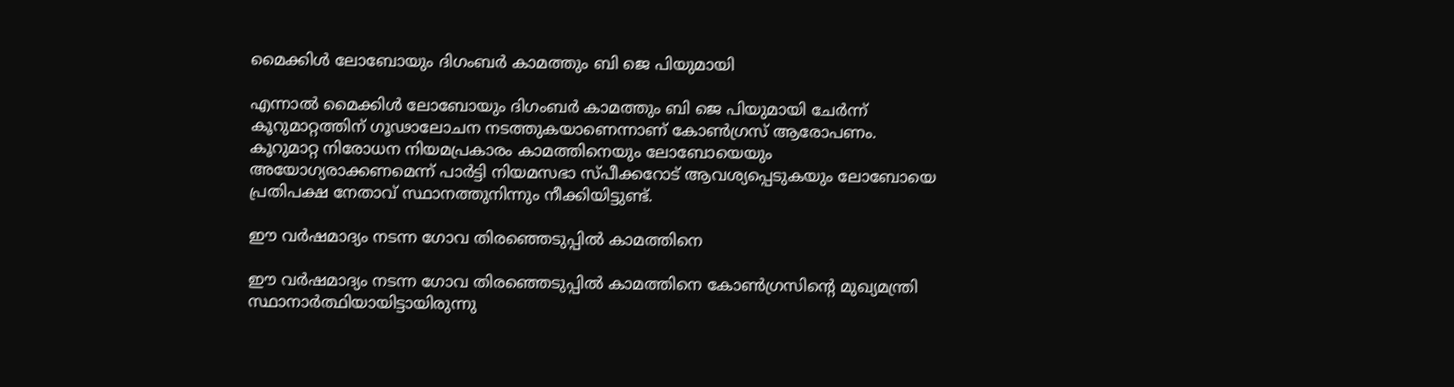മൈക്കിൾ ലോബോയും ദിഗംബർ കാമത്തും ബി ജെ പിയുമായി

എന്നാല്‍ മൈക്കിൾ ലോബോയും ദിഗംബർ കാമത്തും ബി ജെ പിയുമായി ചേർന്ന് കൂറുമാറ്റത്തിന് ഗൂഢാലോചന നടത്തുകയാണെന്നാണ് കോണ്‍ഗ്രസ് ആരോപണം. കൂറുമാറ്റ നിരോധന നിയമപ്രകാരം കാമത്തിനെയും ലോബോയെയും അയോഗ്യരാക്കണമെന്ന് പാർട്ടി നിയമസഭാ സ്പീക്കറോട് ആവശ്യപ്പെടുകയും ലോബോയെ പ്രതിപക്ഷ നേതാവ് സ്ഥാനത്തുനിന്നും നീക്കിയിട്ടുണ്ട്.

ഈ വർഷമാദ്യം നടന്ന ഗോവ തിരഞ്ഞെടുപ്പിൽ കാമത്തിനെ

ഈ വർഷമാദ്യം നടന്ന ഗോവ തിരഞ്ഞെടുപ്പിൽ കാമത്തിനെ കോൺഗ്രസിന്റെ മുഖ്യമന്ത്രി സ്ഥാനാർത്ഥിയായിട്ടായിരുന്നു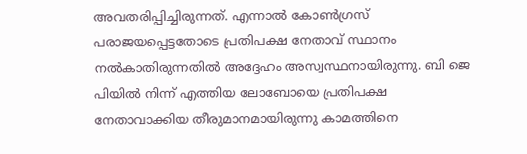അവതരിപ്പിച്ചിരുന്നത്. എന്നാൽ കോൺഗ്രസ് പരാജയപ്പെട്ടതോടെ പ്രതിപക്ഷ നേതാവ് സ്ഥാനം നല്‍കാതിരുന്നതില്‍ അദ്ദേഹം അസ്വസ്ഥനായിരുന്നു. ബി ജെ പിയില്‍ നിന്ന് എത്തിയ ലോബോയെ പ്രതിപക്ഷ നേതാവാക്കിയ തീരുമാനമായിരുന്നു കാമത്തിനെ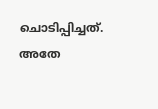ചൊടിപ്പിച്ചത്. അതേ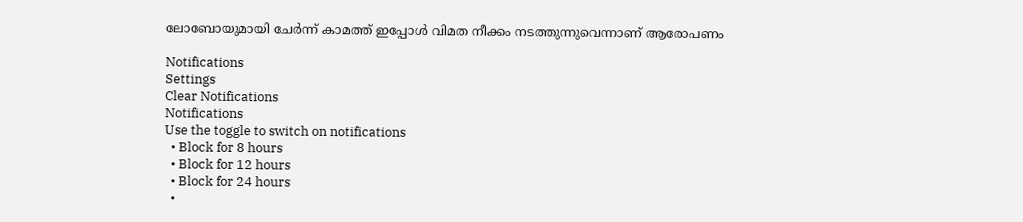ലോബോയുമായി ചേർന്ന് കാമത്ത് ഇപ്പോള്‍ വിമത നീക്കം നടത്തുന്നുവെന്നാണ് ആരോപണം

Notifications
Settings
Clear Notifications
Notifications
Use the toggle to switch on notifications
  • Block for 8 hours
  • Block for 12 hours
  • Block for 24 hours
  •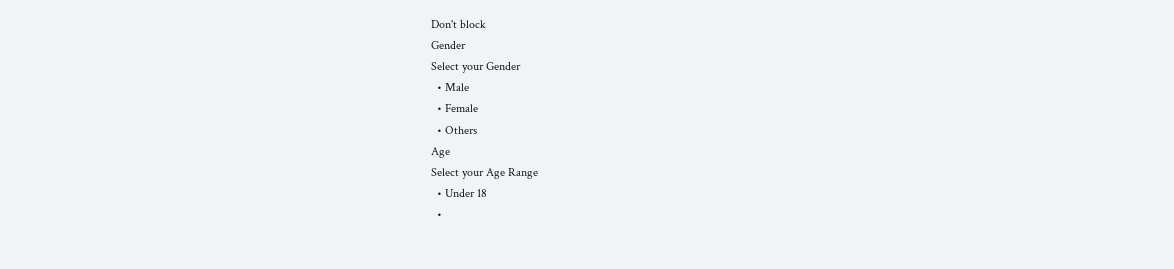Don't block
Gender
Select your Gender
  • Male
  • Female
  • Others
Age
Select your Age Range
  • Under 18
  •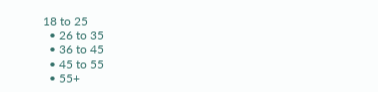18 to 25
  • 26 to 35
  • 36 to 45
  • 45 to 55
  • 55+